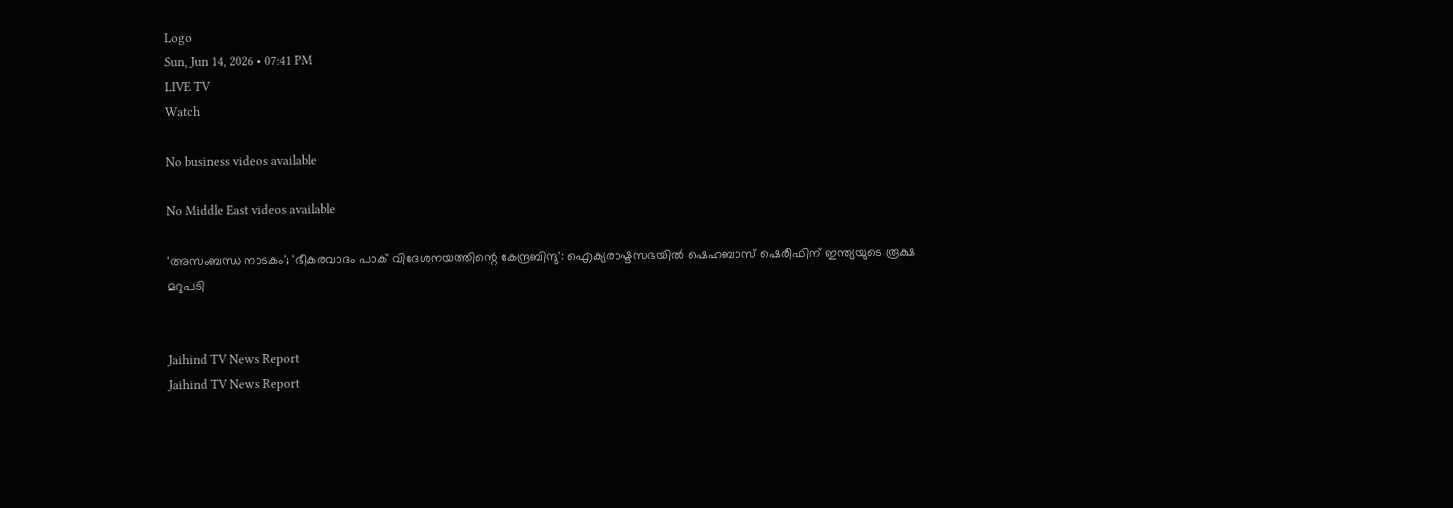Logo
Sun, Jun 14, 2026 • 07:41 PM
LIVE TV
Watch

No business videos available

No Middle East videos available

'അസംബന്ധ നാടകം'; 'ഭീകരവാദം പാക് വിദേശനയത്തിന്റെ കേന്ദ്രബിന്ദു': ഐക്യരാഷ്ടസഭയില്‍ ഷെഹബാസ് ഷെരീഫിന് ഇന്ത്യയുടെ രൂക്ഷ മറുപടി


Jaihind TV News Report
Jaihind TV News Report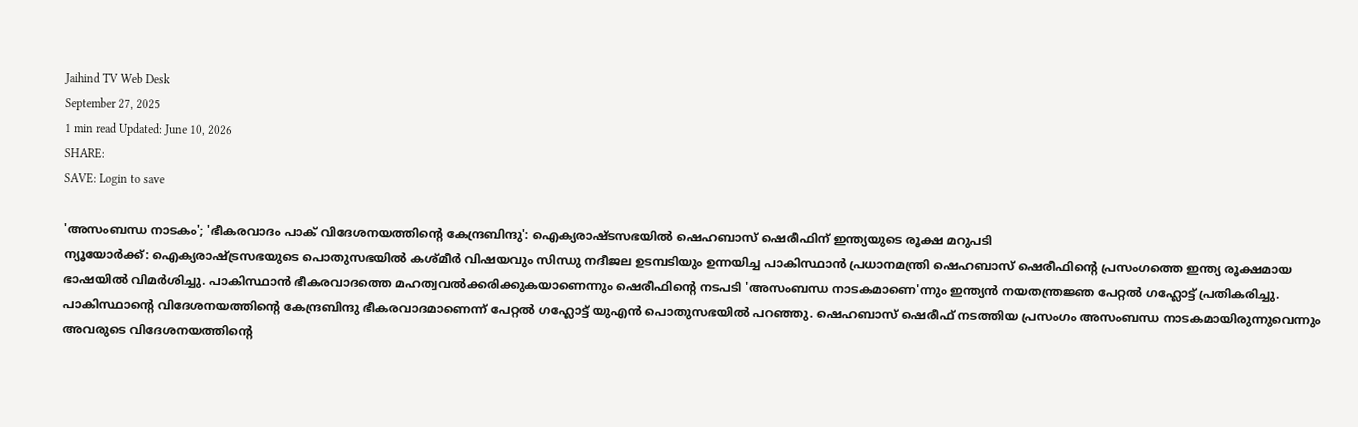Jaihind TV Web Desk
September 27, 2025
1 min read Updated: June 10, 2026
SHARE:
SAVE: Login to save

'അസംബന്ധ നാടകം'; 'ഭീകരവാദം പാക് വിദേശനയത്തിന്റെ കേന്ദ്രബിന്ദു': ഐക്യരാഷ്ടസഭയില്‍ ഷെഹബാസ് ഷെരീഫിന് ഇന്ത്യയുടെ രൂക്ഷ മറുപടി
ന്യൂയോര്‍ക്ക്: ഐക്യരാഷ്ട്രസഭയുടെ പൊതുസഭയില്‍ കശ്മീര്‍ വിഷയവും സിന്ധു നദീജല ഉടമ്പടിയും ഉന്നയിച്ച പാകിസ്ഥാന്‍ പ്രധാനമന്ത്രി ഷെഹബാസ് ഷെരീഫിന്റെ പ്രസംഗത്തെ ഇന്ത്യ രൂക്ഷമായ ഭാഷയില്‍ വിമര്‍ശിച്ചു. പാകിസ്ഥാന്‍ ഭീകരവാദത്തെ മഹത്വവല്‍ക്കരിക്കുകയാണെന്നും ഷെരീഫിന്റെ നടപടി 'അസംബന്ധ നാടകമാണെ'ന്നും ഇന്ത്യന്‍ നയതന്ത്രജ്ഞ പേറ്റല്‍ ഗഹ്ലോട്ട് പ്രതികരിച്ചു. പാകിസ്ഥാന്റെ വിദേശനയത്തിന്റെ കേന്ദ്രബിന്ദു ഭീകരവാദമാണെന്ന് പേറ്റല്‍ ഗഹ്ലോട്ട് യുഎന്‍ പൊതുസഭയില്‍ പറഞ്ഞു. ഷെഹബാസ് ഷെരീഫ് നടത്തിയ പ്രസംഗം അസംബന്ധ നാടകമായിരുന്നുവെന്നും അവരുടെ വിദേശനയത്തിന്റെ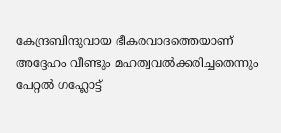കേന്ദ്രബിന്ദുവായ ഭീകരവാദത്തെയാണ് അദ്ദേഹം വീണ്ടും മഹത്വവല്‍ക്കരിച്ചതെന്നും പേറ്റല്‍ ഗഹ്ലോട്ട്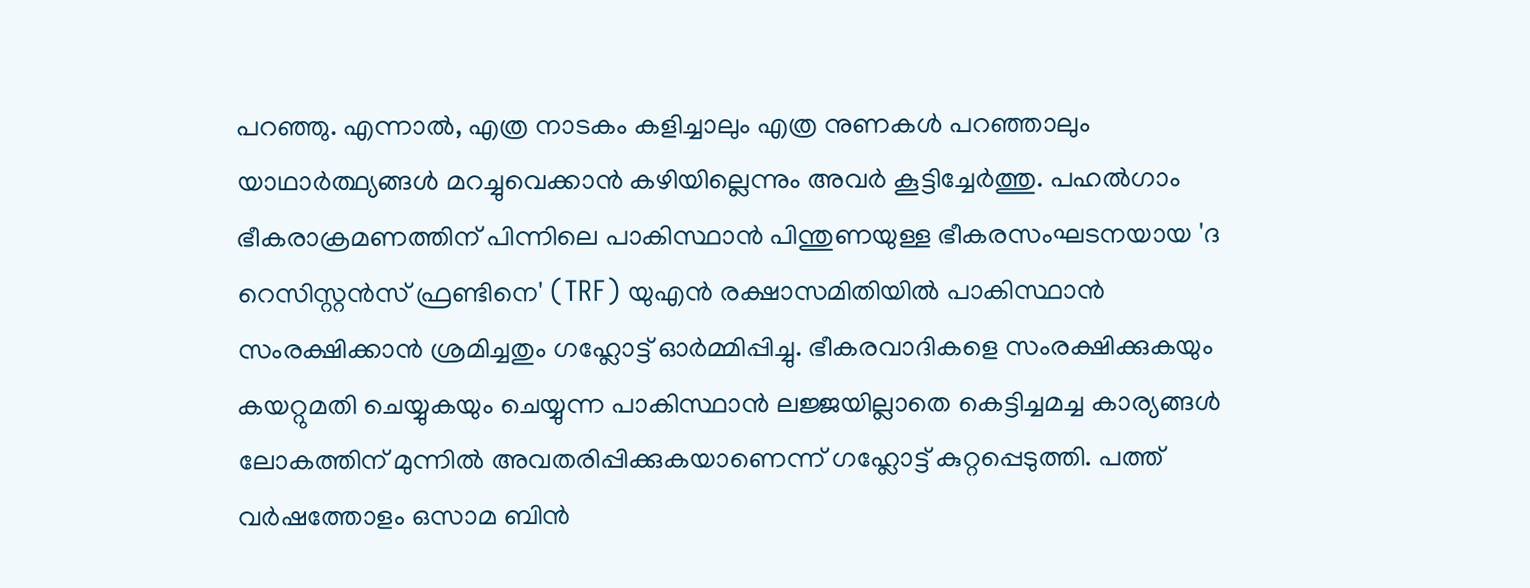പറഞ്ഞു. എന്നാല്‍, എത്ര നാടകം കളിച്ചാലും എത്ര നുണകള്‍ പറഞ്ഞാലും യാഥാര്‍ത്ഥ്യങ്ങള്‍ മറച്ചുവെക്കാന്‍ കഴിയില്ലെന്നും അവര്‍ കൂട്ടിച്ചേര്‍ത്തു. പഹല്‍ഗാം ഭീകരാക്രമണത്തിന് പിന്നിലെ പാകിസ്ഥാന്‍ പിന്തുണയുള്ള ഭീകരസംഘടനയായ 'ദ റെസിസ്റ്റന്‍സ് ഫ്രണ്ടിനെ' (TRF) യുഎന്‍ രക്ഷാസമിതിയില്‍ പാകിസ്ഥാന്‍ സംരക്ഷിക്കാന്‍ ശ്രമിച്ചതും ഗഹ്ലോട്ട് ഓര്‍മ്മിപ്പിച്ചു. ഭീകരവാദികളെ സംരക്ഷിക്കുകയും കയറ്റുമതി ചെയ്യുകയും ചെയ്യുന്ന പാകിസ്ഥാന്‍ ലജ്ജയില്ലാതെ കെട്ടിച്ചമച്ച കാര്യങ്ങള്‍ ലോകത്തിന് മുന്നില്‍ അവതരിപ്പിക്കുകയാണെന്ന് ഗഹ്ലോട്ട് കുറ്റപ്പെടുത്തി. പത്ത് വര്‍ഷത്തോളം ഒസാമ ബിന്‍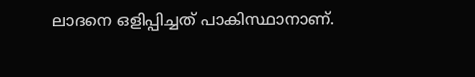ലാദനെ ഒളിപ്പിച്ചത് പാകിസ്ഥാനാണ്.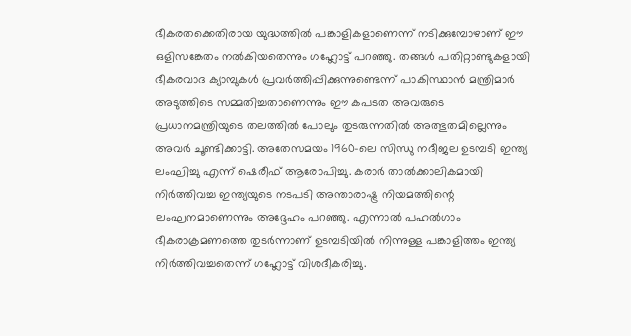ഭീകരതക്കെതിരായ യുദ്ധത്തില്‍ പങ്കാളികളാണെന്ന് നടിക്കുമ്പോഴാണ് ഈ ഒളിസങ്കേതം നല്‍കിയതെന്നും ഗഹ്ലോട്ട് പറഞ്ഞു. തങ്ങള്‍ പതിറ്റാണ്ടുകളായി ഭീകരവാദ ക്യാമ്പുകള്‍ പ്രവര്‍ത്തിപ്പിക്കുന്നുണ്ടെന്ന് പാകിസ്ഥാന്‍ മന്ത്രിമാര്‍ അടുത്തിടെ സമ്മതിച്ചതാണെന്നും ഈ കപടത അവരുടെ പ്രധാനമന്ത്രിയുടെ തലത്തില്‍ പോലും തുടരുന്നതില്‍ അത്ഭുതമില്ലെന്നും അവര്‍ ചൂണ്ടിക്കാട്ടി. അതേസമയം 1960-ലെ സിന്ധു നദീജല ഉടമ്പടി ഇന്ത്യ ലംഘിച്ചു എന്ന് ഷെരീഫ് ആരോപിച്ചു. കരാര്‍ താല്‍ക്കാലികമായി നിര്‍ത്തിവച്ച ഇന്ത്യയുടെ നടപടി അന്താരാഷ്ട്ര നിയമത്തിന്റെ ലംഘനമാണെന്നും അദ്ദേഹം പറഞ്ഞു. എന്നാല്‍ പഹല്‍ഗാം ഭീകരാക്രമണത്തെ തുടര്‍ന്നാണ് ഉടമ്പടിയില്‍ നിന്നുള്ള പങ്കാളിത്തം ഇന്ത്യ നിര്‍ത്തിവച്ചതെന്ന് ഗഹ്ലോട്ട് വിശദീകരിച്ചു.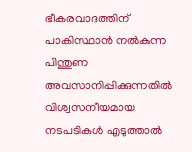ഭീകരവാദത്തിന് പാകിസ്ഥാന്‍ നല്‍കുന്ന പിന്തുണ അവസാനിപ്പിക്കുന്നതില്‍ വിശ്വസനീയമായ നടപടികള്‍ എടുത്താല്‍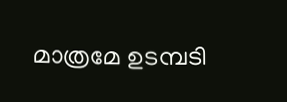മാത്രമേ ഉടമ്പടി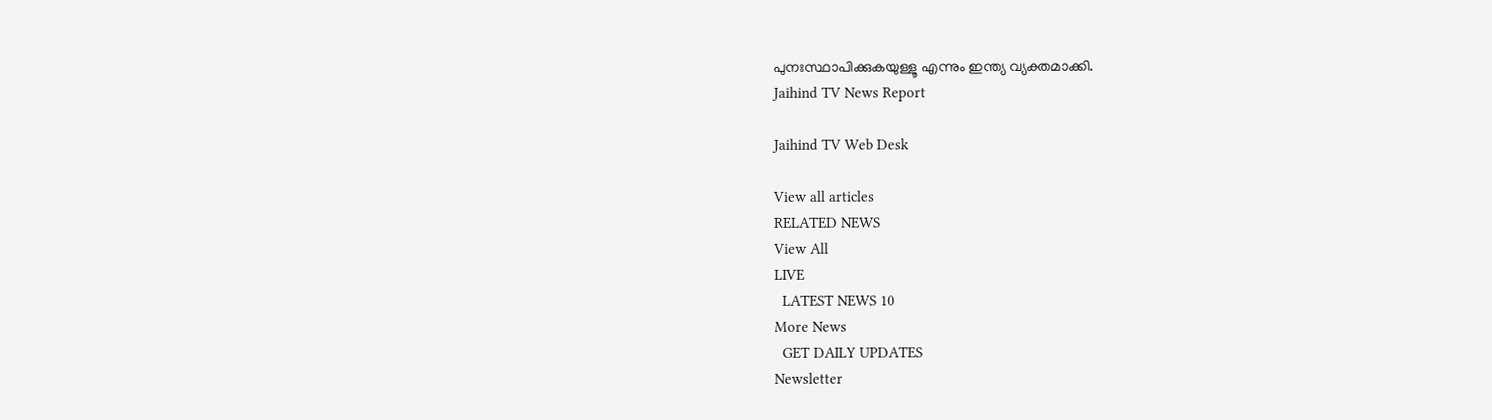പുനഃസ്ഥാപിക്കുകയുള്ളൂ എന്നും ഇന്ത്യ വ്യക്തമാക്കി.
Jaihind TV News Report

Jaihind TV Web Desk

View all articles
RELATED NEWS
View All
LIVE
  LATEST NEWS 10
More News
  GET DAILY UPDATES
Newsletter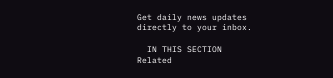Get daily news updates directly to your inbox.

  IN THIS SECTION
Related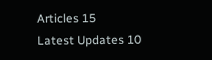Articles 15
Latest Updates 10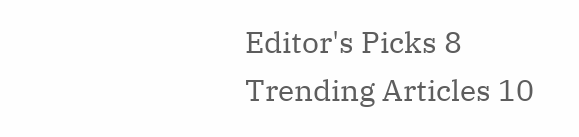Editor's Picks 8
Trending Articles 10